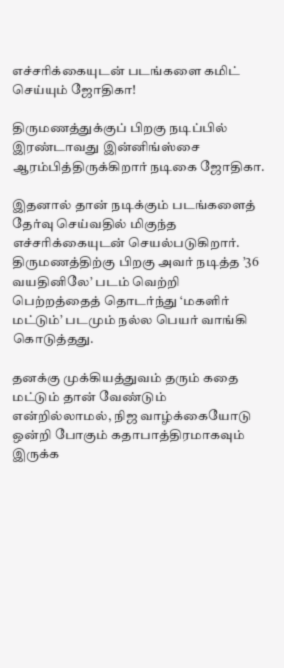எச்சரிக்கையுடன் படங்களை கமிட் செய்யும் ஜோதிகா!

திருமணத்துக்குப் பிறகு நடிப்பில் இரண்டாவது இன்னிங்ஸ்சை ஆரம்பித்திருக்கிறார் நடிகை ஜோதிகா.

இதனால் தான் நடிக்கும் படங்களைத் தேர்வு செய்வதில் மிகுந்த எச்சரிக்கையுடன் செயல்படுகிறார். திருமணத்திற்கு பிறகு அவர் நடித்த ’36 வயதினிலே’ படம் வெற்றி பெற்றத்தைத் தொடர்ந்து ‘மகளிர் மட்டும்’ படமும் நல்ல பெயர் வாங்கி கொடுத்தது.

தனக்கு முக்கியத்துவம் தரும் கதை மட்டும் தான் வேண்டும் என்றில்லாமல், நிஜ வாழ்க்கையோடு ஒன்றி போகும் கதாபாத்திரமாகவும் இருக்க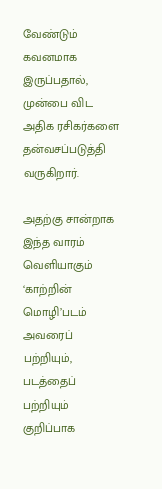வேண்டும் கவனமாக இருப்பதால், முன்பை விட அதிக ரசிகர்களை தன்வசப்படுத்தி வருகிறார்.

அதற்கு சான்றாக இந்த வாரம் வெளியாகும் ‘காற்றின் மொழி’படம் அவரைப் பற்றியும், படத்தைப் பற்றியும் குறிப்பாக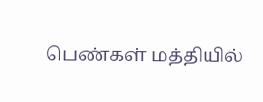பெண்கள் மத்தியில்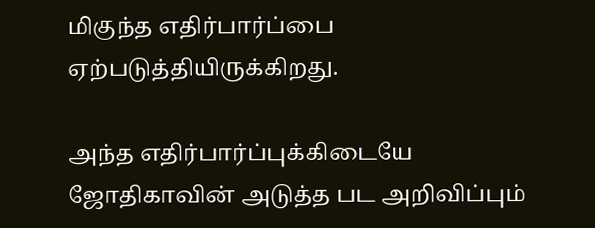மிகுந்த எதிர்பார்ப்பை ஏற்படுத்தியிருக்கிறது.

அந்த எதிர்பார்ப்புக்கிடையே ஜோதிகாவின் அடுத்த பட அறிவிப்பும்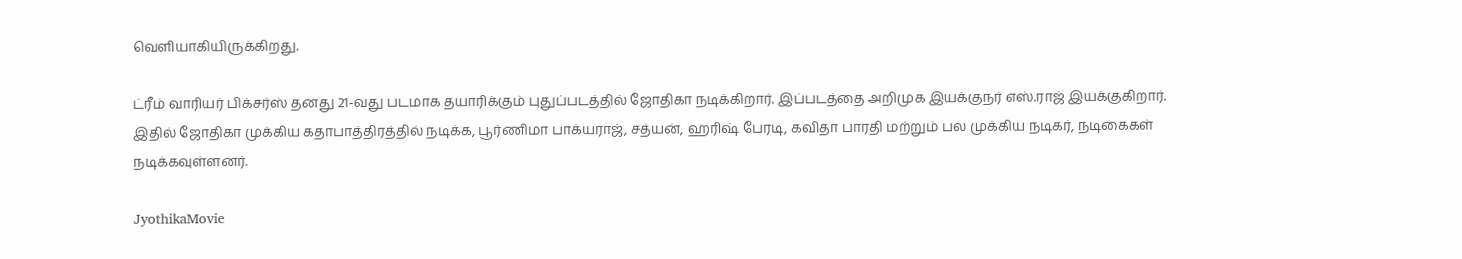வெளியாகியிருக்கிறது.

ட்ரீம் வாரியர் பிக்சர்ஸ் தனது 21-வது படமாக தயாரிக்கும் புதுப்படத்தில் ஜோதிகா நடிக்கிறார். இப்படத்தை அறிமுக இயக்குநர் எஸ்.ராஜ் இயக்குகிறார். இதில் ஜோதிகா முக்கிய கதாபாத்திரத்தில் நடிக்க, பூர்ணிமா பாக்யராஜ், சத்யன், ஹரிஷ் பேரடி, கவிதா பாரதி மற்றும் பல முக்கிய நடிகர், நடிகைகள் நடிக்கவுள்ளனர்.

JyothikaMovie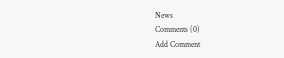News
Comments (0)
Add Comment